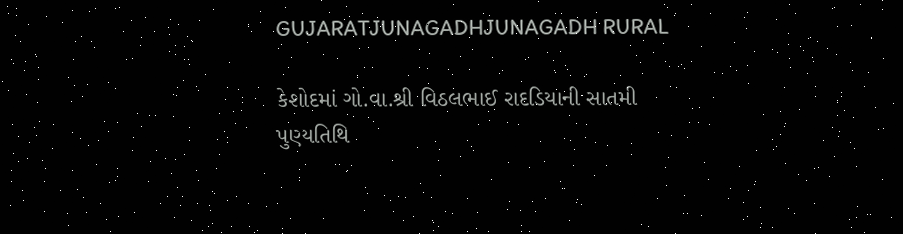GUJARATJUNAGADHJUNAGADH RURAL

કેશોદમાં ગો.વા.શ્રી વિઠલભાઈ રાદડિયાની સાતમી પુણ્યતિથિ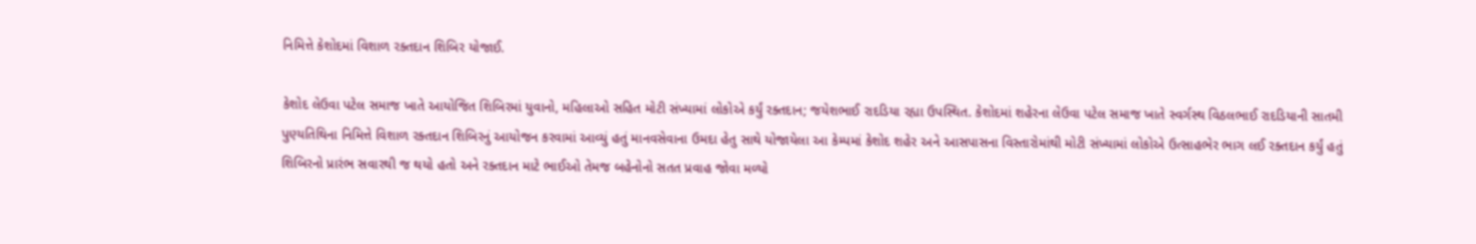નિમિત્તે કેશોદમાં વિશાળ રક્તદાન શિબિર યોજાઈ.

કેશોદ લેઉવા પટેલ સમાજ ખાતે આયોજિત શિબિરમાં યુવાનો, મહિલાઓ સહિત મોટી સંખ્યામાં લોકોએ કર્યું રક્તદાન; જયેશભાઈ રાદડિયા રહ્યા ઉપસ્થિત. કેશોદમાં શહેરના લેઉવા પટેલ સમાજ ખાતે સ્વર્ગસ્થ વિઠલભાઈ રાદડિયાની સાતમી પુણ્યતિથિના નિમિત્તે વિશાળ રક્તદાન શિબિરનું આયોજન કરવામાં આવ્યું હતું માનવસેવાના ઉમદા હેતુ સાથે યોજાયેલા આ કેમ્પમાં કેશોદ શહેર અને આસપાસના વિસ્તારોમાંથી મોટી સંખ્યામાં લોકોએ ઉત્સાહભેર ભાગ લઈ રક્તદાન કર્યું હતું શિબિરનો પ્રારંભ સવારથી જ થયો હતો અને રક્તદાન માટે ભાઈઓ તેમજ બહેનોનો સતત પ્રવાહ જોવા મળ્યો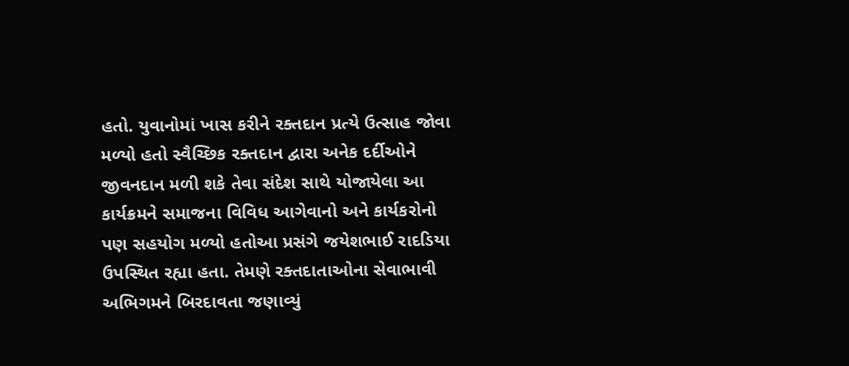હતો. યુવાનોમાં ખાસ કરીને રક્તદાન પ્રત્યે ઉત્સાહ જોવા મળ્યો હતો સ્વૈચ્છિક રક્તદાન દ્વારા અનેક દર્દીઓને જીવનદાન મળી શકે તેવા સંદેશ સાથે યોજાયેલા આ કાર્યક્રમને સમાજના વિવિધ આગેવાનો અને કાર્યકરોનો પણ સહયોગ મળ્યો હતોઆ પ્રસંગે જયેશભાઈ રાદડિયા ઉપસ્થિત રહ્યા હતા. તેમણે રક્તદાતાઓના સેવાભાવી અભિગમને બિરદાવતા જણાવ્યું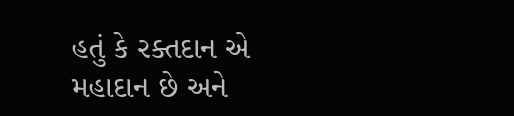હતું કે રક્તદાન એ મહાદાન છે અને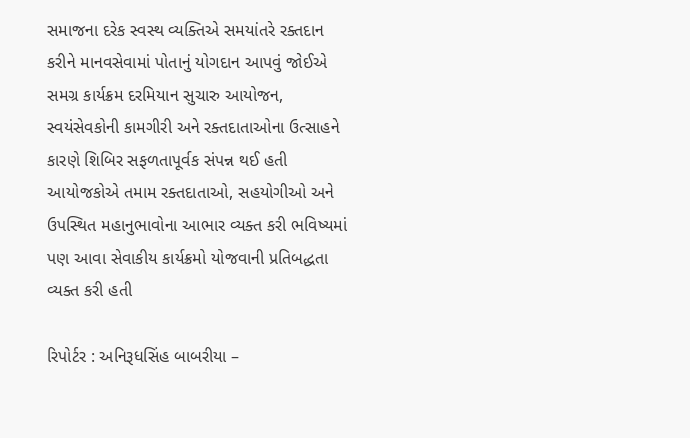સમાજના દરેક સ્વસ્થ વ્યક્તિએ સમયાંતરે રક્તદાન કરીને માનવસેવામાં પોતાનું યોગદાન આપવું જોઈએ સમગ્ર કાર્યક્રમ દરમિયાન સુચારુ આયોજન, સ્વયંસેવકોની કામગીરી અને રક્તદાતાઓના ઉત્સાહને કારણે શિબિર સફળતાપૂર્વક સંપન્ન થઈ હતી આયોજકોએ તમામ રક્તદાતાઓ, સહયોગીઓ અને ઉપસ્થિત મહાનુભાવોના આભાર વ્યક્ત કરી ભવિષ્યમાં પણ આવા સેવાકીય કાર્યક્રમો યોજવાની પ્રતિબદ્ધતા વ્યક્ત કરી હતી

રિપોર્ટર : અનિરૂધસિંહ બાબરીયા –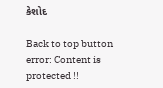કેશોદ

Back to top button
error: Content is protected !!